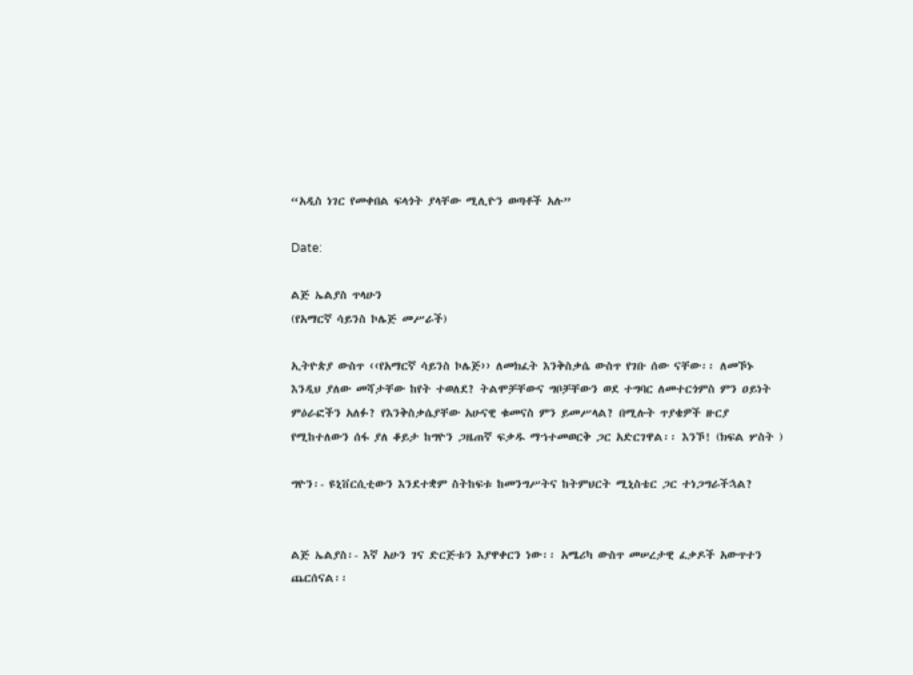“አዲስ ነገር የመቀበል ፍላጎት ያላቸው ሚሊዮን ወጣቶች አሉ”

Date:

ልጅ ኤልያስ ጥላሁን
(የአማርኛ ሳይንስ ኮሌጅ መሥራች)

ኢትዮጵያ ውስጥ ‹‹የአማርኛ ሳይንስ ኮሌጅ›› ለመክፈት እንቅስቃሴ ውስጥ የገቡ ሰው ናቸው፡፡ ለመኾኑ እንዲህ ያለው መሻታቸው ከየት ተወለደ? ትልሞቻቸውና ግቦቻቸውን ወደ ተግባር ለመተርጎምስ ምን ዐይነት ምዕራፎችን አለፉ? የእንቅስቃሴያቸው አሁናዊ ቁመናስ ምን ይመሥላል? በሚሉት ጥያቄዎች ዙርያ የሚከተለውን ሰፋ ያለ ቆይታ ከግዮን ጋዜጠኛ ፍቃዱ ማኀተመወርቅ ጋር አድርገዋል፡፡ እንኾ! (ክፍል ሦስት )

ግዮን፡- ዩኒቨርሲቲውን እንደተቋም ስትከፍቱ ከመንግሥትና ከትምህርት ሚኒስቴር ጋር ተነጋግራችኋል?


ልጅ ኤልያስ፡- እኛ አሁን ገና ድርጅቱን እያዋቀርን ነው፡፡ አሜሪካ ውስጥ መሠረታዊ ፈቃዶች አውጥተን ጨርሰናል፡፡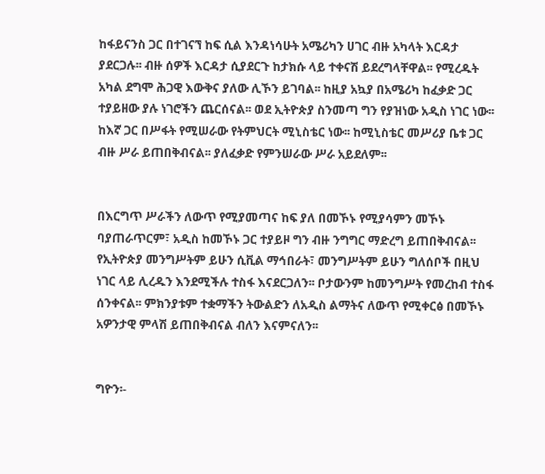ከፋይናንስ ጋር በተገናኘ ከፍ ሲል እንዳነሳሁት አሜሪካን ሀገር ብዙ አካላት እርዳታ ያደርጋሉ፡፡ ብዙ ሰዎች እርዳታ ሲያደርጉ ከታክሱ ላይ ተቀናሽ ይደረግላቸዋል፡፡ የሚረዱት አካል ደግሞ ሕጋዊ እውቅና ያለው ሊኾን ይገባል፡፡ ከዚያ አኳያ በአሜሪካ ከፈቃድ ጋር ተያይዘው ያሉ ነገሮችን ጨርሰናል፡፡ ወደ ኢትዮጵያ ስንመጣ ግን የያዝነው አዲስ ነገር ነው፡፡ ከእኛ ጋር በሥፋት የሚሠራው የትምህርት ሚኒስቴር ነው፡፡ ከሚኒስቴር መሥሪያ ቤቱ ጋር ብዙ ሥራ ይጠበቅብናል፡፡ ያለፈቃድ የምንሠራው ሥራ አይደለም፡፡


በእርግጥ ሥራችን ለውጥ የሚያመጣና ከፍ ያለ በመኾኑ የሚያሳምን መኾኑ ባያጠራጥርም፣ አዲስ ከመኾኑ ጋር ተያይዞ ግን ብዙ ንግግር ማድረግ ይጠበቅብናል፡፡ የኢትዮጵያ መንግሥትም ይሁን ሲቪል ማኅበራት፣ መንግሥትም ይሁን ግለሰቦች በዚህ ነገር ላይ ሊረዱን እንደሚችሉ ተስፋ እናደርጋለን፡፡ ቦታውንም ከመንግሥት የመረከብ ተስፋ ሰንቀናል፡፡ ምክንያቱም ተቋማችን ትውልድን ለአዲስ ልማትና ለውጥ የሚቀርፅ በመኾኑ አዎንታዊ ምላሽ ይጠበቅብናል ብለን እናምናለን፡፡


ግዮን፡-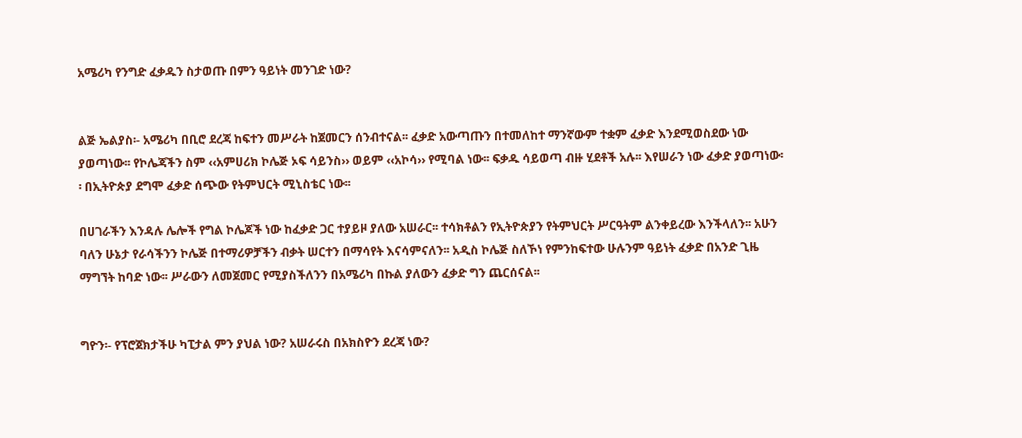አሜሪካ የንግድ ፈቃዱን ስታወጡ በምን ዓይነት መንገድ ነው?


ልጅ ኤልያስ፡- አሜሪካ በቢሮ ደረጃ ከፍተን መሥራት ከጀመርን ሰንብተናል፡፡ ፈቃድ አውጣጡን በተመለከተ ማንኛውም ተቋም ፈቃድ እንደሚወስደው ነው ያወጣነው፡፡ የኮሌጃችን ስም ‹‹አምሀሪክ ኮሌጅ ኦፍ ሳይንስ›› ወይም ‹‹አኮሳ›› የሚባል ነው፡፡ ፍቃዱ ሳይወጣ ብዙ ሂደቶች አሉ፡፡ እየሠራን ነው ፈቃድ ያወጣነው፡፡ በኢትዮጵያ ደግሞ ፈቃድ ሰጭው የትምህርት ሚኒስቴር ነው፡፡

በሀገራችን እንዳሉ ሌሎች የግል ኮሌጆች ነው ከፈቃድ ጋር ተያይዞ ያለው አሠራር፡፡ ተሳክቶልን የኢትዮጵያን የትምህርት ሥርዓትም ልንቀይረው እንችላለን፡፡ አሁን ባለን ሁኔታ የራሳችንን ኮሌጅ በተማሪዎቻችን ብቃት ሠርተን በማሳየት እናሳምናለን፡፡ አዲስ ኮሌጅ ስለኾነ የምንከፍተው ሁሉንም ዓይነት ፈቃድ በአንድ ጊዜ ማግኘት ከባድ ነው፡፡ ሥራውን ለመጀመር የሚያስችለንን በአሜሪካ በኩል ያለውን ፈቃድ ግን ጨርሰናል፡፡


ግዮን፡- የፕሮጀክታችሁ ካፒታል ምን ያህል ነው? አሠራሩስ በአክስዮን ደረጃ ነው?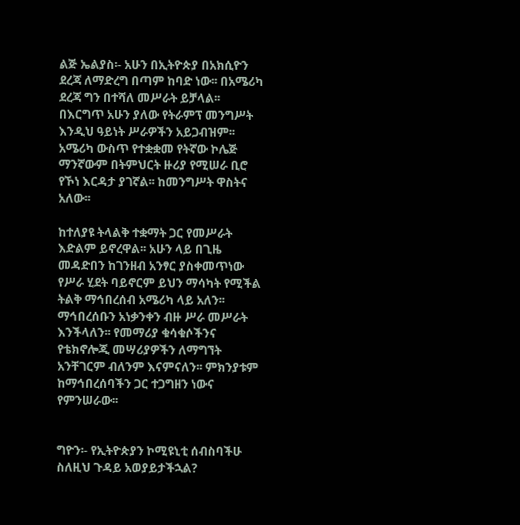ልጅ ኤልያስ፡- አሁን በኢትዮጵያ በአክሲዮን ደረጃ ለማድረግ በጣም ከባድ ነው፡፡ በአሜሪካ ደረጃ ግን በተሻለ መሥራት ይቻላል፡፡ በእርግጥ አሁን ያለው የትራምፕ መንግሥት እንዲህ ዓይነት ሥራዎችን አይጋብዝም፡፡ አሜሪካ ውስጥ የተቋቋመ የትኛው ኮሌጅ ማንኛውም በትምህርት ዙሪያ የሚሠራ ቢሮ የኾነ እርዳታ ያገኛል፡፡ ከመንግሥት ዋስትና አለው፡፡

ከተለያዩ ትላልቅ ተቋማት ጋር የመሥራት እድልም ይኖረዋል፡፡ አሁን ላይ በጊዜ መዳድበን ከገንዘብ አንፃር ያስቀመጥነው የሥራ ሂደት ባይኖርም ይህን ማሳካት የሚችል ትልቅ ማኅበረሰብ አሜሪካ ላይ አለን፡፡ ማኅበረሰቡን አነቃንቀን ብዙ ሥራ መሥራት እንችላለን፡፡ የመማሪያ ቁሳቁሶችንና የቴክኖሎጂ መሣሪያዎችን ለማግኘት አንቸገርም ብለንም እናምናለን፡፡ ምክንያቱም ከማኅበረሰባችን ጋር ተጋግዘን ነውና የምንሠራው፡፡


ግዮን፡- የኢትዮጵያን ኮሚዩኒቲ ሰብስባችሁ ስለዚህ ጉዳይ አወያይታችኋል?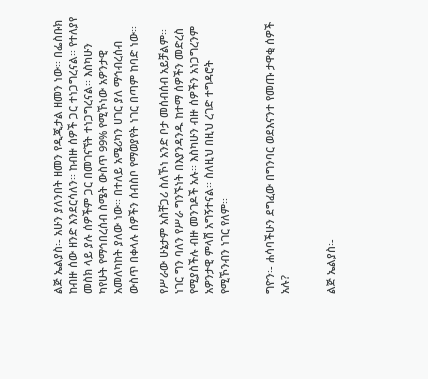ልጅ ኤልያስ፡- አሁን ያለንበት ዘመን የዲጂታል ዘመን ነው፡፡ በፌስቡክ ከብዙ ሰው ዘንድ እንደርሳለን፡፡ ከብዙ ሰዎች ጋር ተነጋግረናል፡፡ የተለያየ መስክ ላይ ያሉ ሰዎችም ጋር በመገናኘት ተነጋግረናል፡፡ እስካሁን ካየሁት የማኅበረሰብ ስሜት ውስጥ 99% የሚኾነው አዎንታዊ አመለካከት ያለው ነው፡፡ በተለይ አሜሪካን ሀገር ያለ ማኅብረሰብ ውስጥ በቀላሉ ሰዎችን ሰብስቦ የማወያየት ነገር በጣም ከባድ ነው፡፡

የሥራው ሁኔታም አስቸጋሪ ስለኾነ አንድ ቦታ መሰብሰብ አይቻልም፡፡ ነገር ግን ባለን የሥራ ግንኙነት በእያንዳንዱ ከተማ ሰዎችን መድረስ የሚያስችሉ ብዙ መንገዶች አሉ፡፡ እስካሁን ብዙ ሰዎችን አነጋግረንም አዎንታዊ ምላሽ አግኝተናል፡፡ ስለዚህ በዚህ ረገድ ተግዳሮት የሚኾንብን ነገር የለም፡፡


ግዮን፡- ሐሳባችሁን ደግፈው በግንባር ወደእናንተ የመጡ ታዋቂ ሰዎች አሉ?


ልጅ ኤልያስ፡-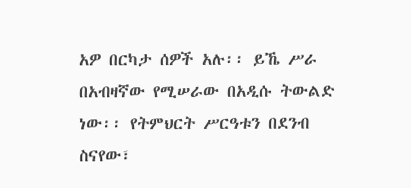አዎ በርካታ ሰዎች አሉ፡፡ ይኼ ሥራ በአብዛኛው የሚሠራው በአዲሱ ትውልድ ነው፡፡ የትምህርት ሥርዓቱን በደንብ ስናየው፣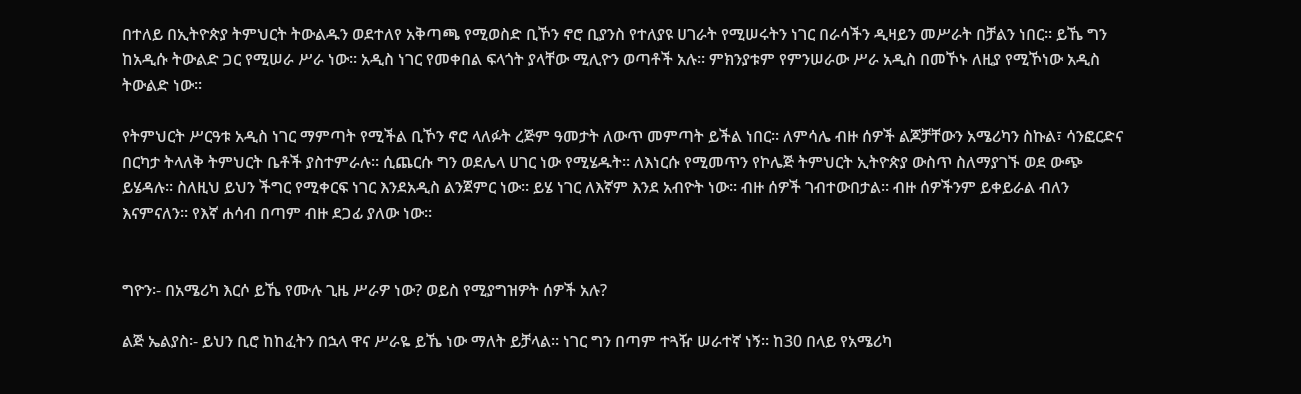በተለይ በኢትዮጵያ ትምህርት ትውልዱን ወደተለየ አቅጣጫ የሚወስድ ቢኾን ኖሮ ቢያንስ የተለያዩ ሀገራት የሚሠሩትን ነገር በራሳችን ዲዛይን መሥራት በቻልን ነበር፡፡ ይኼ ግን ከአዲሱ ትውልድ ጋር የሚሠራ ሥራ ነው፡፡ አዲስ ነገር የመቀበል ፍላጎት ያላቸው ሚሊዮን ወጣቶች አሉ፡፡ ምክንያቱም የምንሠራው ሥራ አዲስ በመኾኑ ለዚያ የሚኾነው አዲስ ትውልድ ነው፡፡

የትምህርት ሥርዓቱ አዲስ ነገር ማምጣት የሚችል ቢኾን ኖሮ ላለፉት ረጅም ዓመታት ለውጥ መምጣት ይችል ነበር፡፡ ለምሳሌ ብዙ ሰዎች ልጆቻቸውን አሜሪካን ስኩል፣ ሳንፎርድና በርካታ ትላለቅ ትምህርት ቤቶች ያስተምራሉ፡፡ ሲጨርሱ ግን ወደሌላ ሀገር ነው የሚሄዱት፡፡ ለእነርሱ የሚመጥን የኮሌጅ ትምህርት ኢትዮጵያ ውስጥ ስለማያገኙ ወደ ውጭ ይሄዳሉ፡፡ ስለዚህ ይህን ችግር የሚቀርፍ ነገር እንደአዲስ ልንጀምር ነው፡፡ ይሄ ነገር ለእኛም እንደ አብዮት ነው፡፡ ብዙ ሰዎች ገብተውበታል፡፡ ብዙ ሰዎችንም ይቀይራል ብለን እናምናለን፡፡ የእኛ ሐሳብ በጣም ብዙ ደጋፊ ያለው ነው፡፡


ግዮን፡- በአሜሪካ እርሶ ይኼ የሙሉ ጊዜ ሥራዎ ነው? ወይስ የሚያግዝዎት ሰዎች አሉ?

ልጅ ኤልያስ፡- ይህን ቢሮ ከከፈትን በኋላ ዋና ሥራዬ ይኼ ነው ማለት ይቻላል፡፡ ነገር ግን በጣም ተጓዥ ሠራተኛ ነኝ፡፡ ከ30 በላይ የአሜሪካ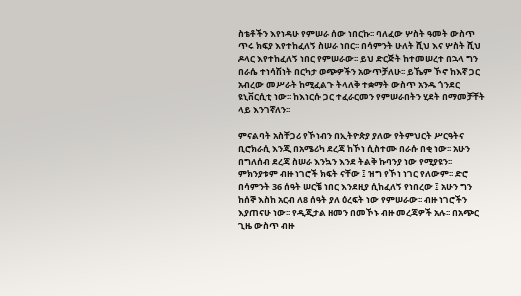ስቴቶችን እየነዳሁ የምሠራ ሰው ነበርኩ፡፡ ባለፈው ሦስት ዓመት ውስጥ ጥሩ ክፍያ እየተከፈለኝ ስሠራ ነበር፡፡ በሳምንት ሁለት ሺህ እና ሦስት ሺህ ዶላር እየተከፈለኝ ነበር የምሠራው፡፡ ይህ ድርጅት ከተመሠረተ በኋላ ግን በራሴ ተነሳሽነት በርካታ ወጭዎችን አውጥቻለሁ፡፡ ይኼም ኾኖ ከእኛ ጋር አብረው መሥራት ከሚፈልጉ ትላለቅ ተቋማት ውስጥ አንዱ ጎንደር ዩኒቨርሲቲ ነው፡፡ ከእነርሱ ጋር ተፈራርመን የምሠራበትን ሂደት በማመቻቸት ላይ እንገኛለን፡፡

ምናልባት አስቸጋሪ የኾነብን በኢትዮጵያ ያለው የትምህርት ሥርዓትና ቢሮክራሲ እንጂ በአሜሪካ ደረጃ ከኾነ ሲስተሙ በራሱ በቂ ነው፡፡ አሁን በግለሰብ ደረጃ ስሠራ እንኳን እንደ ትልቅ ኩባንያ ነው የሚያዩን፡፡ ምክንያቱም ብዙ ነገሮች ክፍት ናቸው ፤ ዝግ የኾነ ነገር የለውም፡፡ ድሮ በሳምንት 36 ሰዓት ሠርቼ ነበር እንደዚያ ሲከፈለኝ የነበረው ፤ አሁን ግን ከሰኞ እስከ አርብ ለ8 ሰዓት ያለ ዕረፍት ነው የምሠራው፡፡ ብዙ ነገሮችን እያጠናሁ ነው፡፡ የዲጂታል ዘመን በመኾኑ ብዙ መረጃዎች አሉ፡፡ በአጭር ጊዜ ውስጥ ብዙ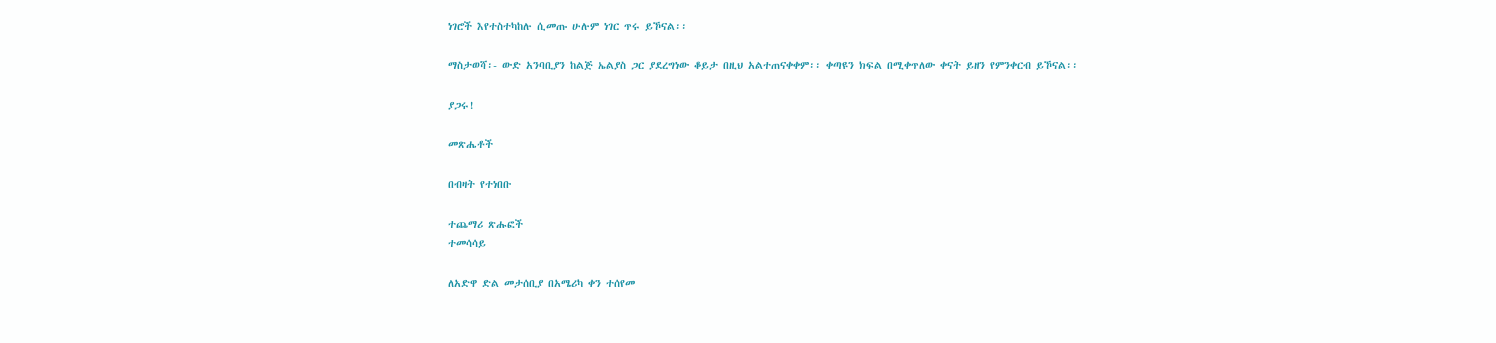ነገሮች እየተስተካከሉ ሲመጡ ሁሉም ነገር ጥሩ ይኾናል፡፡

ማስታወሻ፡- ውድ አንባቢያን ከልጅ ኤልያስ ጋር ያደረግነው ቆይታ በዚህ አልተጠናቀቀም፡፡ ቀጣዩን ክፍል በሚቀጥለው ቀናት ይዘን የምንቀርብ ይኾናል፡፡

ያጋሩ!

መጽሔቶች

በብዛት የተነበቡ

ተጨማሪ ጽሑፎች
ተመሳሳይ

ለአድዋ ድል መታሰቢያ በአሜሪካ ቀን ተሰየመ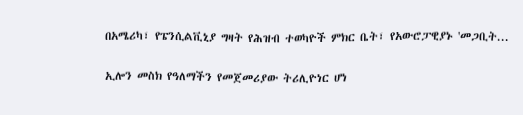በአሜሪካ፣ የፔንሲልቪኒያ ግዛት የሕዝብ ተወካዮች ምክር ቤት፣ የአውሮፓዊያኑ 'መጋቢት...

ኢሎን መስክ የዓለማችን የመጀመሪያው ትሪሊዮነር ሆነ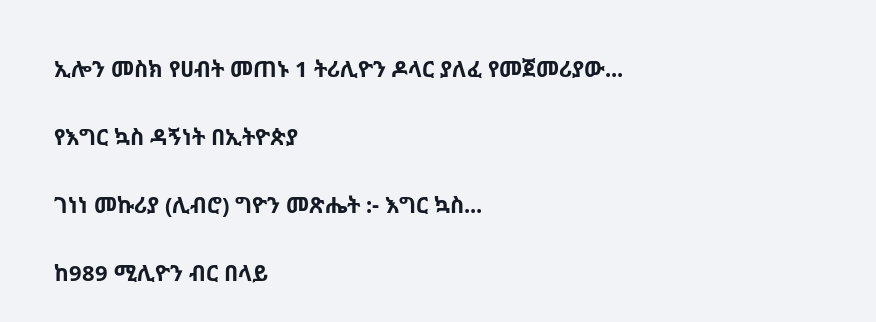ኢሎን መስክ የሀብት መጠኑ 1 ትሪሊዮን ዶላር ያለፈ የመጀመሪያው...

የእግር ኳስ ዳኝነት በኢትዮጵያ

ገነነ መኩሪያ (ሊብሮ) ግዮን መጽሔት :- እግር ኳስ...

ከ989 ሚሊዮን ብር በላይ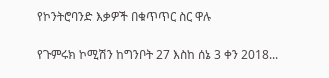የኮንትሮባንድ እቃዎች በቁጥጥር ስር ዋሉ

የጉምሩክ ኮሚሽን ከግንቦት 27 እስከ ሰኔ 3 ቀን 2018...